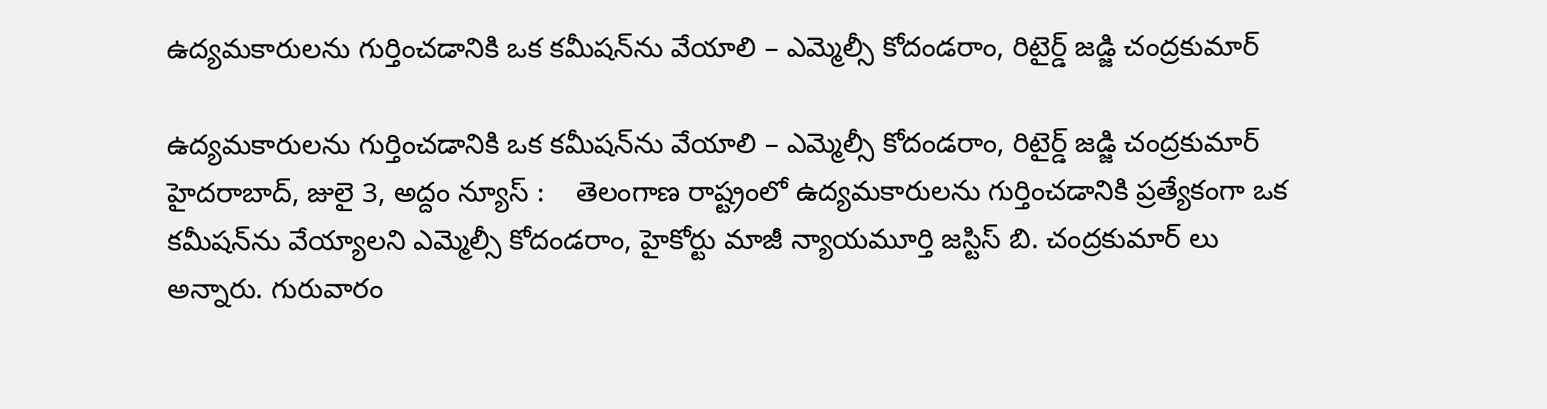ఉద్యమకారులను గుర్తించడానికి ఒక కమీషన్‌ను వేయాలి – ఎమ్మెల్సీ కోదండరాం, రిటైర్డ్ జ‌డ్జి చంద్ర‌కుమార్‌

ఉద్యమకారులను గుర్తించడానికి ఒక కమీషన్‌ను వేయాలి – ఎమ్మెల్సీ కోదండరాం, రిటైర్డ్ జ‌డ్జి చంద్ర‌కుమార్‌ హైదరాబాద్, జులై 3, అద్దం న్యూస్ :    తెలంగాణ రాష్ట్రంలో ఉద్యమకారులను గుర్తించడానికి ప్రత్యేకంగా ఒక కమీషన్‌ను వేయ్యాలని ఎమ్మెల్సీ కోదండ‌రాం, హైకోర్టు మాజీ న్యాయమూర్తి జస్టిస్ బి. చంద్రకుమార్ లు అన్నారు. గురువారం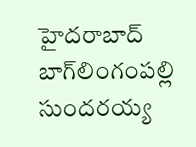హైద‌రాబాద్ బాగ్‌లింగంప‌ల్లి సుందరయ్య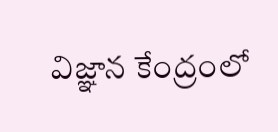విజ్ఞాన కేంద్రంలో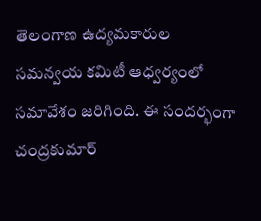తెలంగాణ ఉద్యమకారుల సమన్వయ కమిటీ ఆధ్వర్యంలో సమావేశం జరిగింది. ఈ సందర్భంగా చంద్రకుమార్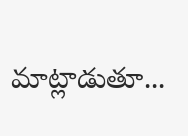మాట్లాడుతూ...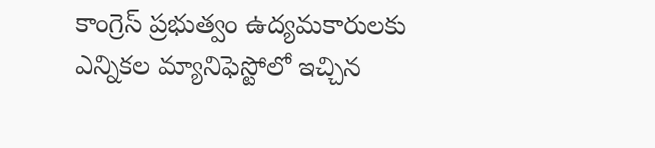కాంగ్రెస్ ప్రభుత్వం ఉద్యమకారులకు ఎన్నికల మ్యానిఫెస్టోలో ఇచ్చిన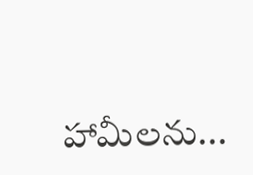హామీలను...